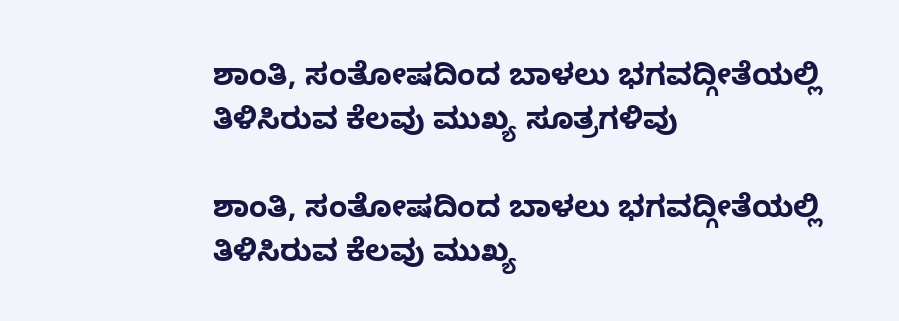ಶಾಂತಿ, ಸಂತೋಷದಿಂದ ಬಾಳಲು ಭಗವದ್ಗೀತೆಯಲ್ಲಿ ತಿಳಿಸಿರುವ ಕೆಲವು ಮುಖ್ಯ ಸೂತ್ರಗಳಿವು

ಶಾಂತಿ, ಸಂತೋಷದಿಂದ ಬಾಳಲು ಭಗವದ್ಗೀತೆಯಲ್ಲಿ ತಿಳಿಸಿರುವ ಕೆಲವು ಮುಖ್ಯ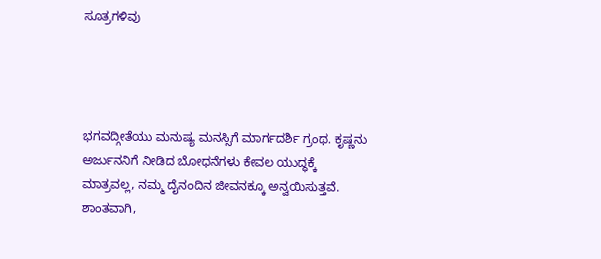ಸೂತ್ರಗಳಿವು




ಭಗವದ್ಗೀತೆಯು ಮನುಷ್ಯ ಮನಸ್ಸಿಗೆ ಮಾರ್ಗದರ್ಶಿ ಗ್ರಂಥ. ಕೃಷ್ಣನು ಅರ್ಜುನನಿಗೆ ನೀಡಿದ ಬೋಧನೆಗಳು ಕೇವಲ ಯುದ್ಧಕ್ಕೆ ಮಾತ್ರವಲ್ಲ, ನಮ್ಮ ದೈನಂದಿನ ಜೀವನಕ್ಕೂ ಅನ್ವಯಿಸುತ್ತವೆ. ಶಾಂತವಾಗಿ,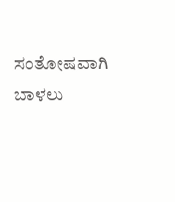ಸಂತೋಷವಾಗಿ ಬಾಳಲು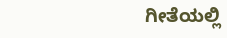ಗೀತೆಯಲ್ಲಿ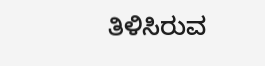ತಿಳಿಸಿರುವ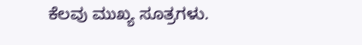ಕೆಲವು ಮುಖ್ಯ ಸೂತ್ರಗಳು.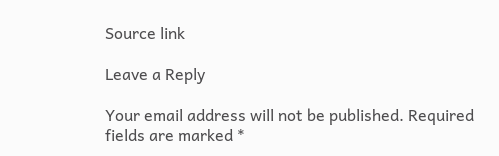Source link

Leave a Reply

Your email address will not be published. Required fields are marked *